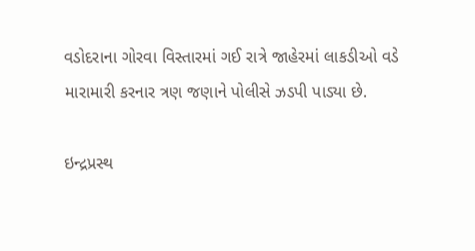વડોદરાના ગોરવા વિસ્તારમાં ગઈ રાત્રે જાહેરમાં લાકડીઓ વડે મારામારી કરનાર ત્રણ જણાને પોલીસે ઝડપી પાડ્યા છે.

ઇન્દ્રપ્રસ્થ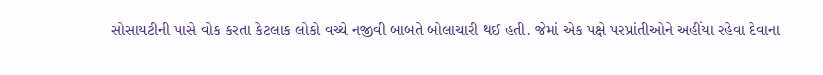સોસાયટીની પાસે વોક કરતા કેટલાક લોકો વચ્ચે નજીવી બાબતે બોલાચારી થઈ હતી. જેમાં એક પક્ષે પરપ્રાંતીઓને અહીંયા રહેવા દેવાના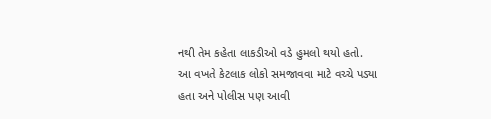નથી તેમ કહેતા લાકડીઓ વડે હુમલો થયો હતો.
આ વખતે કેટલાક લોકો સમજાવવા માટે વચ્ચે પડ્યા હતા અને પોલીસ પણ આવી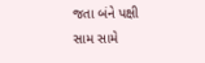જતા બંને પક્ષી સામ સામે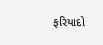ફરિયાદો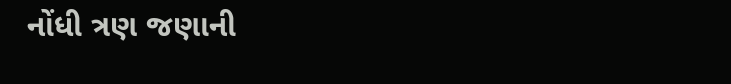નોંધી ત્રણ જણાની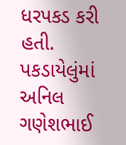ધરપકડ કરી હતી. પકડાયેલુંમાં અનિલ ગણેશભાઈ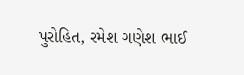પુરોહિત, રમેશ ગણેશ ભાઈ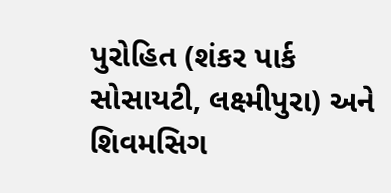પુરોહિત (શંકર પાર્ક સોસાયટી, લક્ષ્મીપુરા) અને શિવમસિગ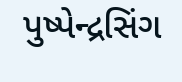પુષ્પેન્દ્રસિંગ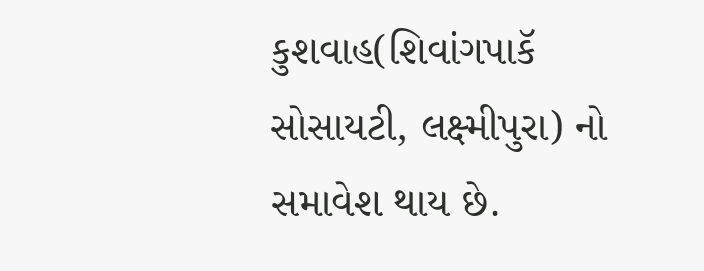કુશવાહ(શિવાંગપાકૅ સોસાયટી, લક્ષ્મીપુરા) નો સમાવેશ થાય છે.